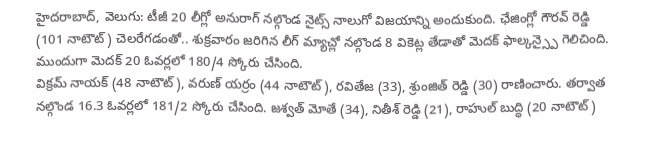హైదరాబాద్, వెలుగు: టీజీ 20 లీగ్లో అనురాగ్ నల్గొండ నైట్స్ నాలుగో విజయాన్ని అందుకుంది. ఛేజింగ్లో గౌరవ్ రెడ్డి (101 నాటౌట్) చెలరేగడంతో.. శుక్రవారం జరిగిన లీగ్ మ్యాచ్లో నల్గొండ 8 వికెట్ల తేడాతో మెదక్ ఫాల్కన్స్పై గెలిచింది. ముందుగా మెదక్ 20 ఓవర్లలో 180/4 స్కోరు చేసింది.
విక్రమ్ నాయక్ (48 నాటౌట్), వరుణ్ యర్రం (44 నాటౌట్), రవితేజ (33), శ్రుంజిత్ రెడ్డి (30) రాణించారు. తర్వాత నల్గొండ 16.3 ఓవర్లలో 181/2 స్కోరు చేసింది. జశ్వత్ మోతే (34), నితీశ్ రెడ్డి (21), రాహుల్ బుద్ధి (20 నాటౌట్)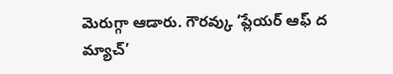మెరుగ్గా ఆడారు. గౌరవ్కు ‘ప్లేయర్ ఆఫ్ ద మ్యాచ్’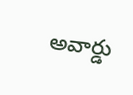అవార్డు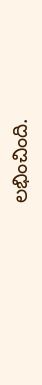లభించింది.